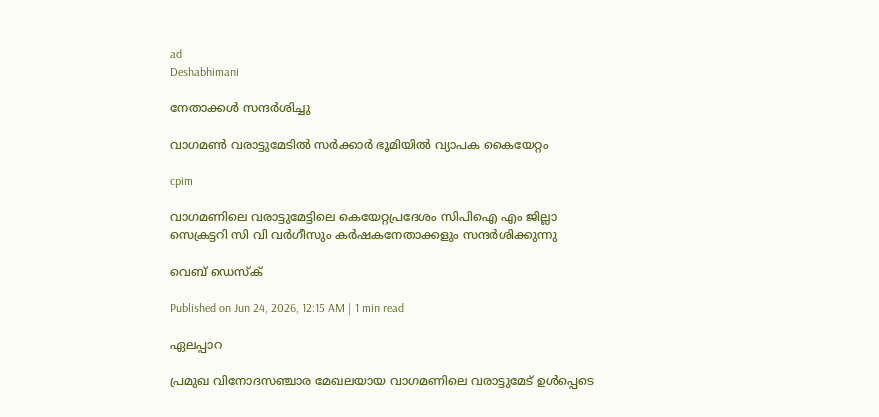ad
Deshabhimani

നേതാക്കൾ സന്ദർശിച്ചു

വാഗമൺ വരാട്ടുമേടിൽ സർക്കാർ ഭൂമിയിൽ വ്യാപക കൈയേറ്റം

cpim

വാഗമണിലെ വരാട്ടുമേട്ടിലെ കെയേറ്റപ്രദേശം സിപിഐ എം ജില്ലാ സെക്രട്ടറി സി വി വർഗീസും കർഷകനേതാക്കളും സന്ദർശിക്കുന്നു

വെബ് ഡെസ്ക്

Published on Jun 24, 2026, 12:15 AM | 1 min read

ഏലപ്പാറ

പ്രമുഖ വിനോദസഞ്ചാര മേഖലയായ വാഗമണിലെ വരാട്ടുമേട് ഉൾപ്പെടെ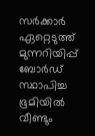സർക്കാർ ഏറ്റെടുത്ത് മുന്നറിയിപ്പ് ബോർഡ് സ്ഥാപിച്ച ഭൂമിയിൽ വീണ്ടും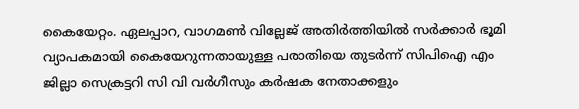കൈയേറ്റം. ഏലപ്പാറ, വാഗമൺ വില്ലേജ് അതിർത്തിയിൽ സർക്കാർ ഭൂമി വ്യാപകമായി കൈയേറുന്നതായുള്ള പരാതിയെ തുടർന്ന് സിപിഐ എം ജില്ലാ സെക്രട്ടറി സി വി വർഗീസും കർഷക നേതാക്കളും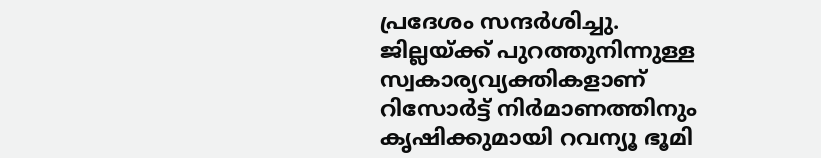പ്രദേശം സന്ദർശിച്ചു. ജില്ലയ്ക്ക് പുറത്തുനിന്നുള്ള സ്വകാര്യവ്യക്തികളാണ് റിസോർട്ട് നിർമാണത്തിനും കൃഷിക്കുമായി റവന്യൂ ഭൂമി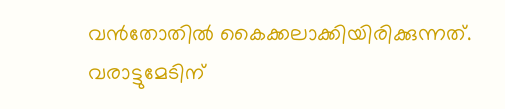വൻതോതിൽ കൈക്കലാക്കിയിരിക്കുന്നത്. വരാട്ടുമേടിന്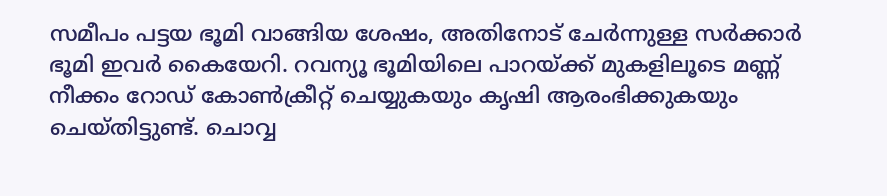സമീപം പട്ടയ ഭൂമി വാങ്ങിയ ശേഷം, അതിനോട് ചേർന്നുള്ള സർക്കാർ ഭൂമി ഇവർ കൈയേറി. റവന്യൂ ഭൂമിയിലെ പാറയ്ക്ക് മുകളിലൂടെ മണ്ണ്‌ നീക്കം റോഡ് കോൺക്രീറ്റ് ചെയ്യുകയും കൃഷി ആരംഭിക്കുകയും ചെയ്തിട്ടുണ്ട്. ചൊവ്വ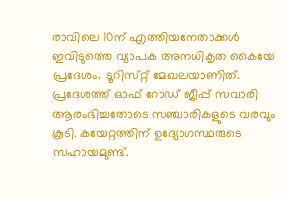രാവിലെ 10ന് എത്തിയനേതാക്കൾ ഇവിടുത്തെ വ്യാപക അനധികൃത കൈയേ പ്രദേശം. ടൂറിസ്‌റ്റ്‌ മേഖലയാണിത്‌. പ്രദേശത്ത് ഓഫ് റോഡ് ജീപ്പ് സവാരി ആരംഭിച്ചതോടെ സഞ്ചാരികളുടെ വരവും കൂടി. കയേറ്റത്തിന്‌ ഉദ്യോഗസ്ഥരുടെ സഹായമുണ്ട്‌.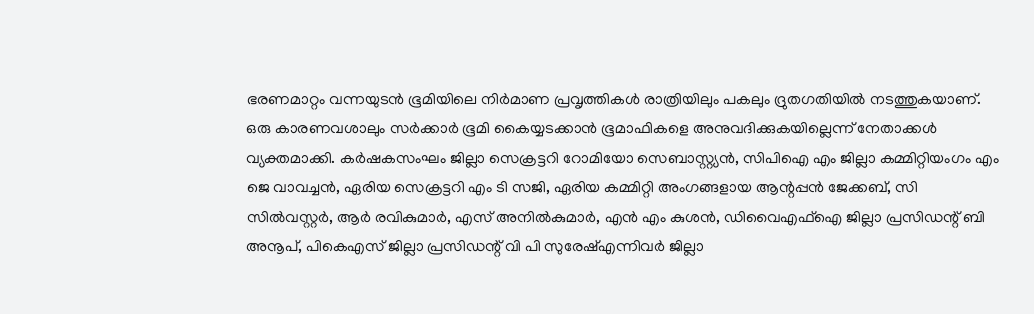ഭരണമാറ്റം വന്നയുടൻ ഭൂമിയിലെ നിർമാണ പ്രവൃത്തികൾ രാത്രിയിലും പകലും ദ്രുതഗതിയിൽ നടത്തുകയാണ്‌. ഒരു കാരണവശാലും സർക്കാർ ഭൂമി കൈയ്യടക്കാൻ ഭൂമാഫികളെ അനുവദിക്കുകയില്ലെന്ന്‌ നേതാക്കൾ വ്യക്തമാക്കി. കർഷകസംഘം ജില്ലാ സെക്രട്ടറി റോമിയോ സെബാസ്റ്റ്യൻ, സിപിഐ എം ജില്ലാ കമ്മിറ്റിയംഗം എം ജെ വാവച്ചൻ, ഏരിയ സെക്രട്ടറി എം ടി സജി, ഏരിയ കമ്മിറ്റി അംഗങ്ങളായ ആന്റപ്പൻ ജേക്കബ്, സി സിൽവസ്റ്റർ, ആർ രവികുമാർ, എസ് അനിൽകുമാർ, എൻ എം കുശൻ, ഡിവൈഎഫ്ഐ ജില്ലാ പ്രസിഡന്റ്‌ ബി അനൂപ്, പികെഎസ് ജില്ലാ പ്രസിഡന്റ്‌ വി പി സുരേഷ്എന്നിവർ ജില്ലാ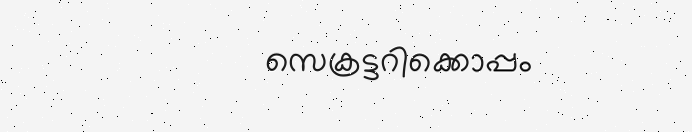സെക്രട്ടറിക്കൊപ്പം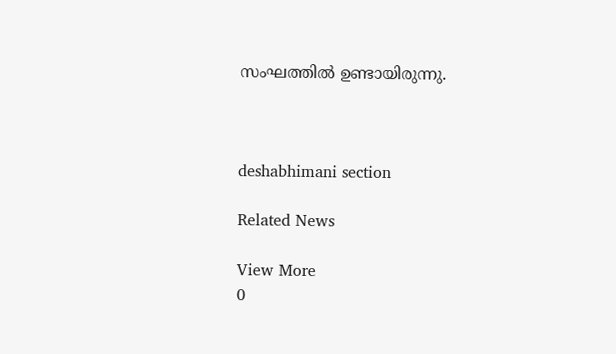സംഘത്തിൽ ഉണ്ടായിരുന്നു.



deshabhimani section

Related News

View More
0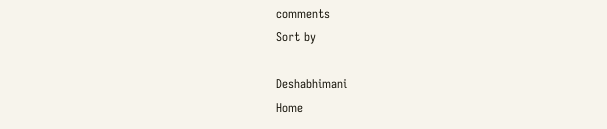comments
Sort by

Deshabhimani
Home